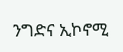ንግድና ኢኮኖሚ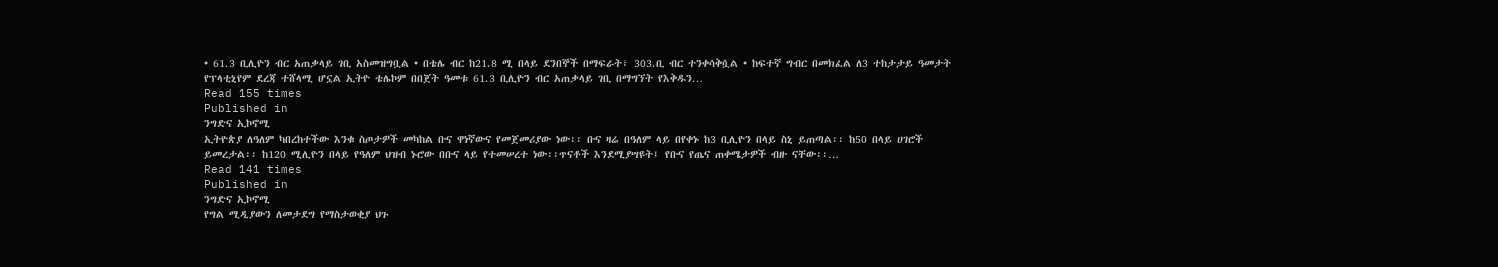• 61.3 ቢሊዮን ብር አጠቃላይ ገቢ አስመዝግቧል • በቴሌ ብር ከ21.8 ሚ በላይ ደንበኞች በማፍራት፣ 303.ቢ ብር ተንቀሳቅሷል • ከፍተኛ ግብር በመክፈል ለ3 ተከታታይ ዓመታት የፕላቲኒየም ደረጃ ተሸላሚ ሆኗል ኢትዮ ቴሌኮም በበጀት ዓመቱ 61.3 ቢሊዮን ብር አጠቃላይ ገቢ በማግኘት የእቅዱን…
Read 155 times
Published in
ንግድና ኢኮኖሚ
ኢትዮጵያ ለዓለም ካበረከተችው እንቁ ስጦታዎች መካከል ቡና ዋነኛውና የመጀመሪያው ነው፡፡ ቡና ዛሬ በዓለም ላይ በየቀኑ ከ3 ቢሊዮን በላይ ስኒ ይጠጣል፡፡ ከ50 በላይ ሀገሮች ይመረታል፡፡ ከ120 ሚሊዮን በላይ የዓለም ህዝብ ኑሮው በቡና ላይ የተመሠረተ ነው፡፡ጥናቶች እንደሚያሣዩት፤ የቡና የጤና ጠቀሜታዎች ብዙ ናቸው፡፡…
Read 141 times
Published in
ንግድና ኢኮኖሚ
የግል ሚዲያውን ለመታደግ የማስታወቂያ ህጉ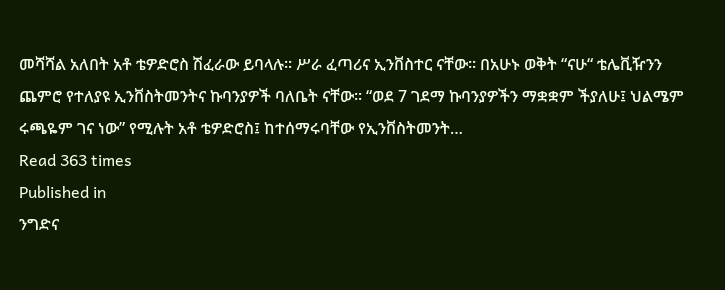መሻሻል አለበት አቶ ቴዎድሮስ ሽፈራው ይባላሉ። ሥራ ፈጣሪና ኢንቨስተር ናቸው፡፡ በአሁኑ ወቅት “ናሁ“ ቴሌቪዥንን ጨምሮ የተለያዩ ኢንቨስትመንትና ኩባንያዎች ባለቤት ናቸው፡፡ “ወደ 7 ገደማ ኩባንያዎችን ማቋቋም ችያለሁ፤ ህልሜም ሩጫዬም ገና ነው” የሚሉት አቶ ቴዎድሮስ፤ ከተሰማሩባቸው የኢንቨስትመንት…
Read 363 times
Published in
ንግድና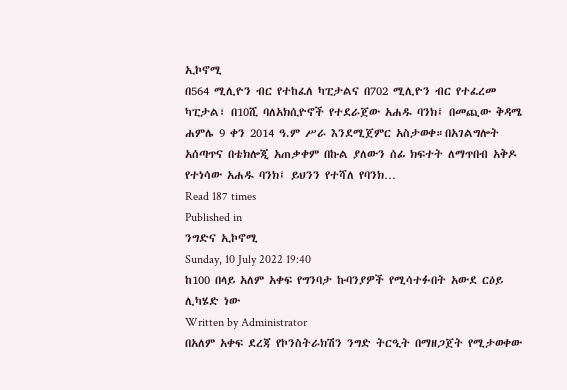ኢኮኖሚ
በ564 ሚሊዮን ብር የተከፈለ ካፒታልና በ702 ሚሊዮን ብር የተፈረመ ካፒታል፣ በ10ሺ ባለአክሲዮኖች የተደራጀው አሐዱ ባንክ፤ በመጪው ቅዳሜ ሐምሌ 9 ቀን 2014 ዓ.ም ሥራ እንደሚጀምር አስታወቀ።በአገልግሎት አሰጣጥና በቴክሎጂ አጠቃቀም በኩል ያለውን ሰፊ ክፍተት ለማጥበብ አቅዶ የተነሳው አሐዱ ባንክ፤ ይህንን የተሻለ የባንክ…
Read 187 times
Published in
ንግድና ኢኮኖሚ
Sunday, 10 July 2022 19:40
ከ100 በላይ አለም አቀፍ የግንባታ ኩባንያዎች የሚሳተፉበት አውደ ርዕይ ሊካሄድ ነው
Written by Administrator
በአለም አቀፍ ደረጃ የኮንስትራክሽን ንግድ ትርዒት በማዘጋጀት የሚታወቀው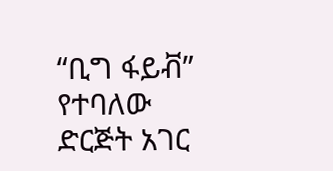“ቢግ ፋይቭ” የተባለው ድርጅት አገር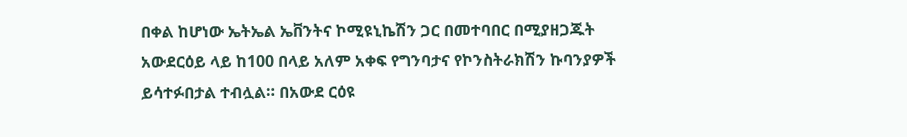በቀል ከሆነው ኤትኤል ኤቨንትና ኮሚዩኒኬሽን ጋር በመተባበር በሚያዘጋጁት አውደርዕይ ላይ ከ100 በላይ አለም አቀፍ የግንባታና የኮንስትራክሽን ኩባንያዎች ይሳተፉበታል ተብሏል። በአውደ ርዕዩ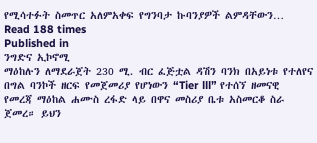የሚሳተፉት ስመጥር አለምአቀፍ የግንባታ ኩባንያዎች ልምዳቸውን…
Read 188 times
Published in
ንግድና ኢኮኖሚ
ማዕከሉን ለማደራጀት 230 ሚ. ብር ፈጅቷል ዳሽን ባንክ በአይነቱ የተለየና በግል ባንኮች ዘርፍ የመጀመሪያ የሆነውን “Tier lll” የተሰኘ ዘመናዊ የመረጃ ማዕከል ሐሙስ ረፋድ ላይ በዋና መስሪያ ቤቱ አስመርቆ ስራ ጀመረ። ይህን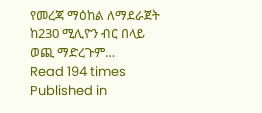የመረጃ ማዕከል ለማደራጀት ከ230 ሚሊዮን ብር በላይ ወጪ ማድረጉም…
Read 194 times
Published in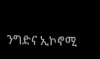ንግድና ኢኮኖሚ